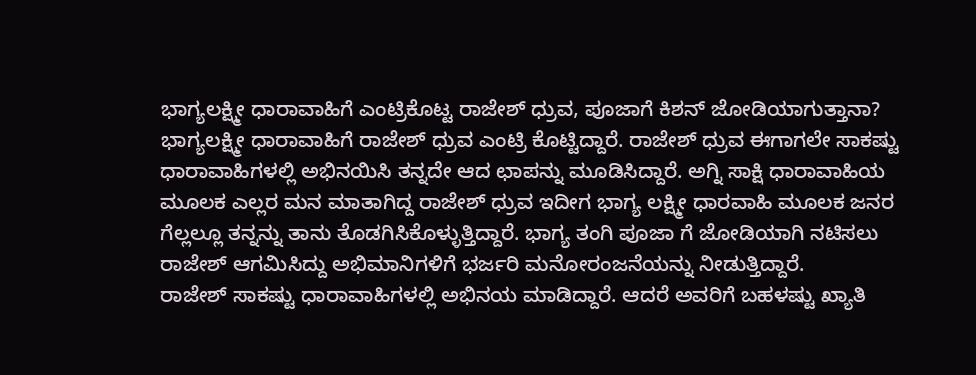ಭಾಗ್ಯಲಕ್ಷ್ಮೀ ಧಾರಾವಾಹಿಗೆ ಎಂಟ್ರಿಕೊಟ್ಟ ರಾಜೇಶ್ ಧ್ರುವ, ಪೂಜಾಗೆ ಕಿಶನ್ ಜೋಡಿಯಾಗುತ್ತಾನಾ?
ಭಾಗ್ಯಲಕ್ಷ್ಮೀ ಧಾರಾವಾಹಿಗೆ ರಾಜೇಶ್ ಧ್ರುವ ಎಂಟ್ರಿ ಕೊಟ್ಟಿದ್ದಾರೆ. ರಾಜೇಶ್ ಧ್ರುವ ಈಗಾಗಲೇ ಸಾಕಷ್ಟು ಧಾರಾವಾಹಿಗಳಲ್ಲಿ ಅಭಿನಯಿಸಿ ತನ್ನದೇ ಆದ ಛಾಪನ್ನು ಮೂಡಿಸಿದ್ದಾರೆ. ಅಗ್ನಿ ಸಾಕ್ಷಿ ಧಾರಾವಾಹಿಯ ಮೂಲಕ ಎಲ್ಲರ ಮನ ಮಾತಾಗಿದ್ದ ರಾಜೇಶ್ ಧ್ರುವ ಇದೀಗ ಭಾಗ್ಯ ಲಕ್ಷ್ಮೀ ಧಾರವಾಹಿ ಮೂಲಕ ಜನರ ಗೆಲ್ಲಲ್ಲೂ ತನ್ನನ್ನು ತಾನು ತೊಡಗಿಸಿಕೊಳ್ಳುತ್ತಿದ್ದಾರೆ. ಭಾಗ್ಯ ತಂಗಿ ಪೂಜಾ ಗೆ ಜೋಡಿಯಾಗಿ ನಟಿಸಲು ರಾಜೇಶ್ ಆಗಮಿಸಿದ್ದು ಅಭಿಮಾನಿಗಳಿಗೆ ಭರ್ಜರಿ ಮನೋರಂಜನೆಯನ್ನು ನೀಡುತ್ತಿದ್ದಾರೆ.
ರಾಜೇಶ್ ಸಾಕಷ್ಟು ಧಾರಾವಾಹಿಗಳಲ್ಲಿ ಅಭಿನಯ ಮಾಡಿದ್ದಾರೆ. ಆದರೆ ಅವರಿಗೆ ಬಹಳಷ್ಟು ಖ್ಯಾತಿ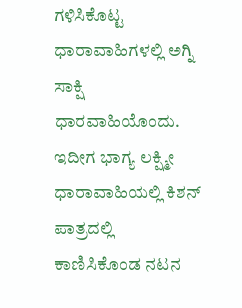ಗಳಿಸಿಕೊಟ್ಟ ಧಾರಾವಾಹಿಗಳಲ್ಲಿ ಅಗ್ನಿ ಸಾಕ್ಷಿ ಧಾರವಾಹಿಯೊಂದು. ಇದೀಗ ಭಾಗ್ಯ ಲಕ್ಷ್ಮೀ ಧಾರಾವಾಹಿಯಲ್ಲಿ ಕಿಶನ್ ಪಾತ್ರದಲ್ಲಿ ಕಾಣಿಸಿಕೊಂಡ ನಟನ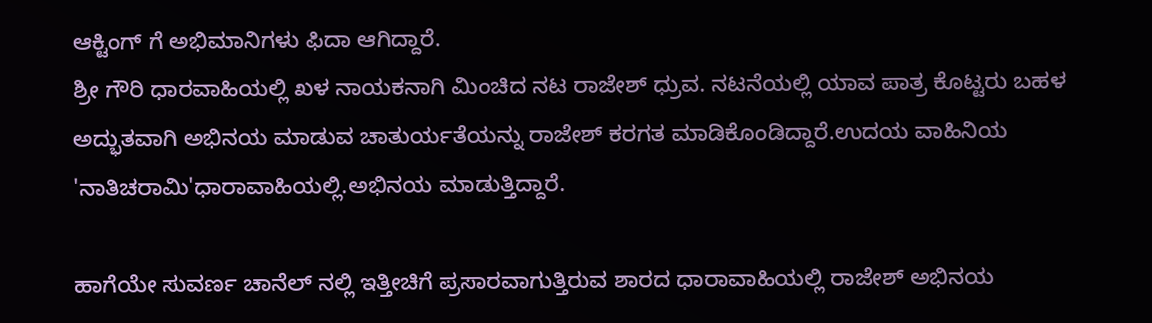ಆಕ್ಟಿಂಗ್ ಗೆ ಅಭಿಮಾನಿಗಳು ಫಿದಾ ಆಗಿದ್ದಾರೆ.
ಶ್ರೀ ಗೌರಿ ಧಾರವಾಹಿಯಲ್ಲಿ ಖಳ ನಾಯಕನಾಗಿ ಮಿಂಚಿದ ನಟ ರಾಜೇಶ್ ಧ್ರುವ. ನಟನೆಯಲ್ಲಿ ಯಾವ ಪಾತ್ರ ಕೊಟ್ಟರು ಬಹಳ ಅದ್ಭುತವಾಗಿ ಅಭಿನಯ ಮಾಡುವ ಚಾತುರ್ಯತೆಯನ್ನು ರಾಜೇಶ್ ಕರಗತ ಮಾಡಿಕೊಂಡಿದ್ದಾರೆ.ಉದಯ ವಾಹಿನಿಯ 'ನಾತಿಚರಾಮಿ'ಧಾರಾವಾಹಿಯಲ್ಲಿ.ಅಭಿನಯ ಮಾಡುತ್ತಿದ್ದಾರೆ.

ಹಾಗೆಯೇ ಸುವರ್ಣ ಚಾನೆಲ್ ನಲ್ಲಿ ಇತ್ತೀಚಿಗೆ ಪ್ರಸಾರವಾಗುತ್ತಿರುವ ಶಾರದ ಧಾರಾವಾಹಿಯಲ್ಲಿ ರಾಜೇಶ್ ಅಭಿನಯ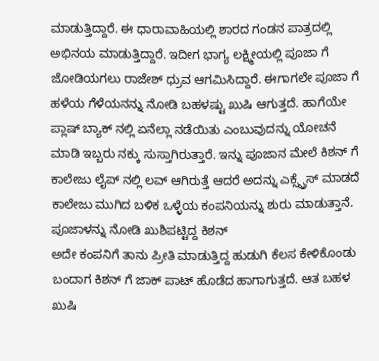ಮಾಡುತ್ತಿದ್ದಾರೆ. ಈ ಧಾರಾವಾಹಿಯಲ್ಲಿ ಶಾರದ ಗಂಡನ ಪಾತ್ರದಲ್ಲಿ ಅಭಿನಯ ಮಾಡುತ್ತಿದ್ದಾರೆ. ಇದೀಗ ಭಾಗ್ಯ ಲಕ್ಷ್ಮೀಯಲ್ಲಿ ಪೂಜಾ ಗೆ ಜೋಡಿಯಗಲು ರಾಜೇಶ್ ಧ್ರುವ ಆಗಮಿಸಿದ್ದಾರೆ. ಈಗಾಗಲೇ ಪೂಜಾ ಗೆ ಹಳೆಯ ಗೆಳೆಯನನ್ನು ನೋಡಿ ಬಹಳಷ್ಟು ಖುಷಿ ಆಗುತ್ತದೆ. ಹಾಗೆಯೇ ಪ್ಲಾಷ್ ಬ್ಯಾಕ್ ನಲ್ಲಿ ಏನೆಲ್ಲಾ ನಡೆಯಿತು ಎಂಬುವುದನ್ನು ಯೋಚನೆ ಮಾಡಿ ಇಬ್ಬರು ನಕ್ಕು ಸುಸ್ತಾಗಿರುತ್ತಾರೆ. ಇನ್ನು ಪೂಜಾನ ಮೇಲೆ ಕಿಶನ್ ಗೆ ಕಾಲೇಜು ಲೈಪ್ ನಲ್ಲಿ ಲವ್ ಆಗಿರುತ್ತೆ ಆದರೆ ಅದನ್ನು ಎಕ್ಸ್ಪ್ರೆಸ್ ಮಾಡದೆ ಕಾಲೇಜು ಮುಗಿದ ಬಳಿಕ ಒಳ್ಳೆಯ ಕಂಪನಿಯನ್ನು ಶುರು ಮಾಡುತ್ತಾನೆ.
ಪೂಜಾಳನ್ನು ನೋಡಿ ಖುಶಿಪಟ್ಟಿದ್ದ ಕಿಶನ್
ಅದೇ ಕಂಪನಿಗೆ ತಾನು ಪ್ರೀತಿ ಮಾಡುತ್ತಿದ್ದ ಹುಡುಗಿ ಕೆಲಸ ಕೇಳಿಕೊಂಡು ಬಂದಾಗ ಕಿಶನ್ ಗೆ ಜಾಕ್ ಪಾಟ್ ಹೊಡೆದ ಹಾಗಾಗುತ್ತದೆ. ಆತ ಬಹಳ ಖುಷಿ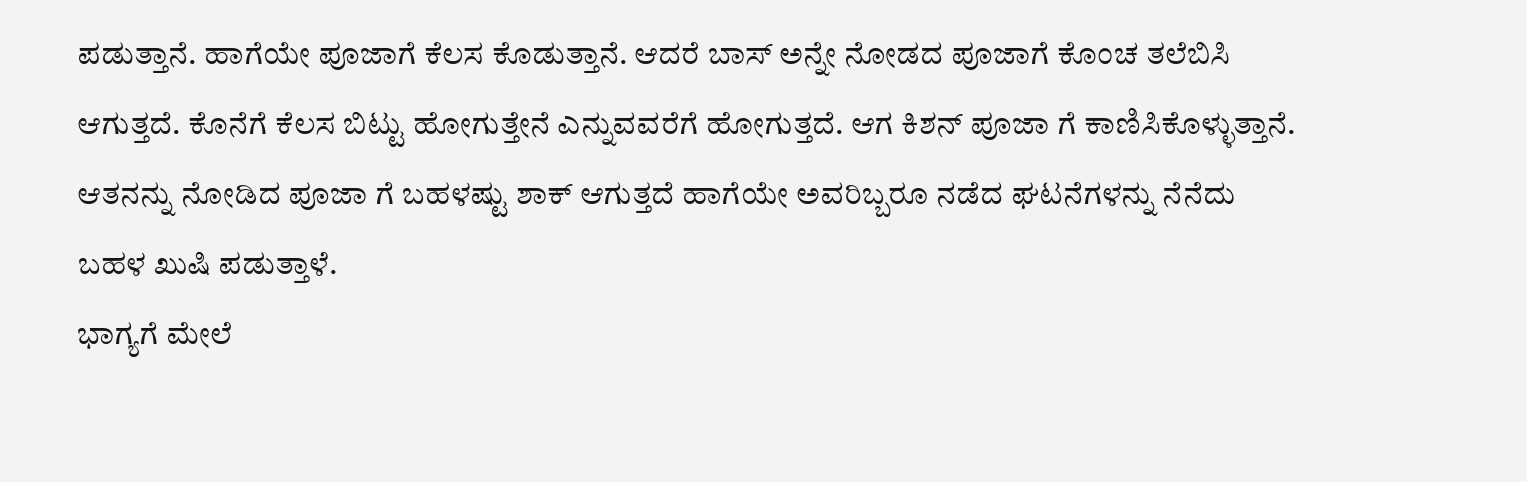ಪಡುತ್ತಾನೆ. ಹಾಗೆಯೇ ಪೂಜಾಗೆ ಕೆಲಸ ಕೊಡುತ್ತಾನೆ. ಆದರೆ ಬಾಸ್ ಅನ್ನೇ ನೋಡದ ಪೂಜಾಗೆ ಕೊಂಚ ತಲೆಬಿಸಿ ಆಗುತ್ತದೆ. ಕೊನೆಗೆ ಕೆಲಸ ಬಿಟ್ಟು ಹೋಗುತ್ತೇನೆ ಎನ್ನುವವರೆಗೆ ಹೋಗುತ್ತದೆ. ಆಗ ಕಿಶನ್ ಪೂಜಾ ಗೆ ಕಾಣಿಸಿಕೊಳ್ಳುತ್ತಾನೆ. ಆತನನ್ನು ನೋಡಿದ ಪೂಜಾ ಗೆ ಬಹಳಷ್ಟು ಶಾಕ್ ಆಗುತ್ತದೆ ಹಾಗೆಯೇ ಅವರಿಬ್ಬರೂ ನಡೆದ ಘಟನೆಗಳನ್ನು ನೆನೆದು ಬಹಳ ಖುಷಿ ಪಡುತ್ತಾಳೆ.
ಭಾಗ್ಯಗೆ ಮೇಲೆ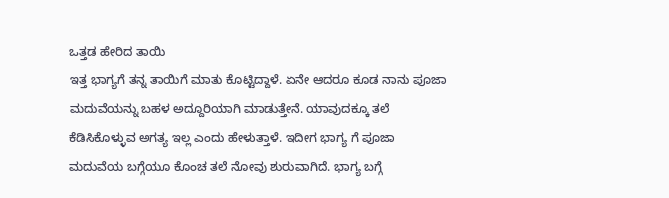ಒತ್ತಡ ಹೇರಿದ ತಾಯಿ
ಇತ್ತ ಭಾಗ್ಯಗೆ ತನ್ನ ತಾಯಿಗೆ ಮಾತು ಕೊಟ್ಟಿದ್ದಾಳೆ. ಏನೇ ಆದರೂ ಕೂಡ ನಾನು ಪೂಜಾ ಮದುವೆಯನ್ನು ಬಹಳ ಅದ್ದೂರಿಯಾಗಿ ಮಾಡುತ್ತೇನೆ. ಯಾವುದಕ್ಕೂ ತಲೆ ಕೆಡಿಸಿಕೊಳ್ಳುವ ಅಗತ್ಯ ಇಲ್ಲ ಎಂದು ಹೇಳುತ್ತಾಳೆ. ಇದೀಗ ಭಾಗ್ಯ ಗೆ ಪೂಜಾ ಮದುವೆಯ ಬಗ್ಗೆಯೂ ಕೊಂಚ ತಲೆ ನೋವು ಶುರುವಾಗಿದೆ. ಭಾಗ್ಯ ಬಗ್ಗೆ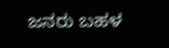ಜನರು ಬಹಳ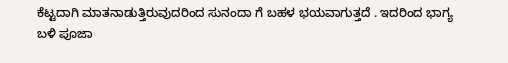ಕೆಟ್ಟದಾಗಿ ಮಾತನಾಡುತ್ತಿರುವುದರಿಂದ ಸುನಂದಾ ಗೆ ಬಹಳ ಭಯವಾಗುತ್ತದೆ . ಇದರಿಂದ ಭಾಗ್ಯ ಬಳಿ ಪೂಜಾ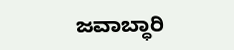ಜವಾಬ್ಧಾರಿ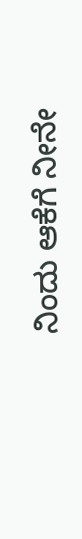ನಿಂದು ಆಕೆಗೆ ನೀನೇ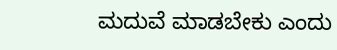ಮದುವೆ ಮಾಡಬೇಕು ಎಂದು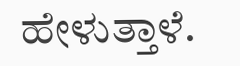ಹೇಳುತ್ತಾಳೆ.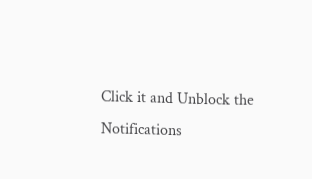Click it and Unblock the Notifications